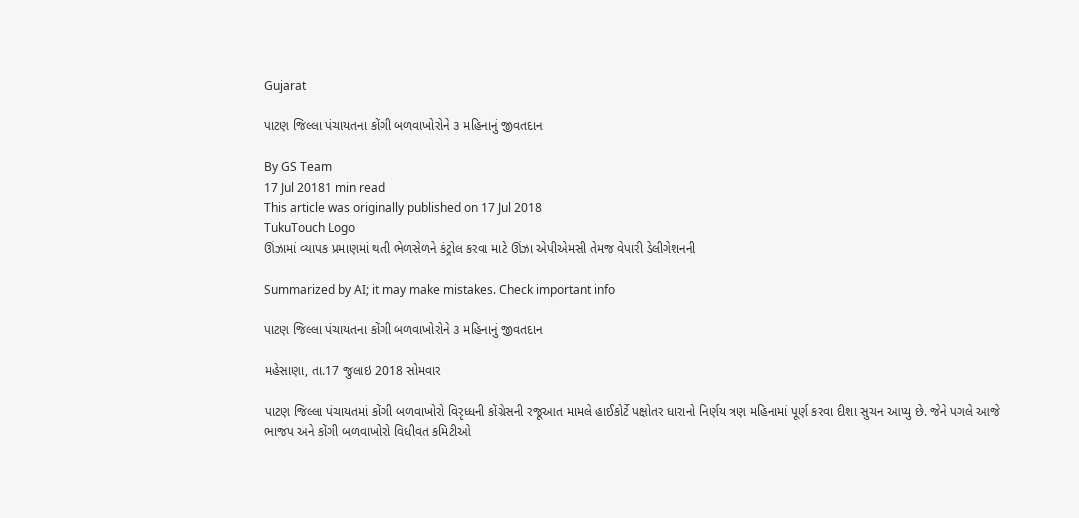Gujarat

પાટણ જિલ્લા પંચાયતના કોંગી બળવાખોરોને ૩ મહિનાનું જીવતદાન

By GS Team
17 Jul 20181 min read
This article was originally published on 17 Jul 2018
TukuTouch Logo
ઊંઝામાં વ્યાપક પ્રમાણમાં થતી ભેળસેળને કંટ્રોલ કરવા માટે ઊંઝા એપીએમસી તેમજ વેપારી ડેલીગેશનની

Summarized by AI; it may make mistakes. Check important info

પાટણ જિલ્લા પંચાયતના કોંગી બળવાખોરોને ૩ મહિનાનું જીવતદાન

મહેસાણા, તા.17 જુલાઇ 2018 સોમવાર

પાટણ જિલ્લા પંચાયતમાં કોંગી બળવાખોરો વિરૃધ્ધની કોંગ્રેસની રજૂઆત મામલે હાઈકોર્ટે પક્ષોતર ધારાનો નિર્ણય ત્રણ મહિનામાં પૂર્ણ કરવા દીશા સુચન આપ્યુ છે. જેને પગલે આજે ભાજપ અને કોંગી બળવાખોરો વિધીવત કમિટીઓ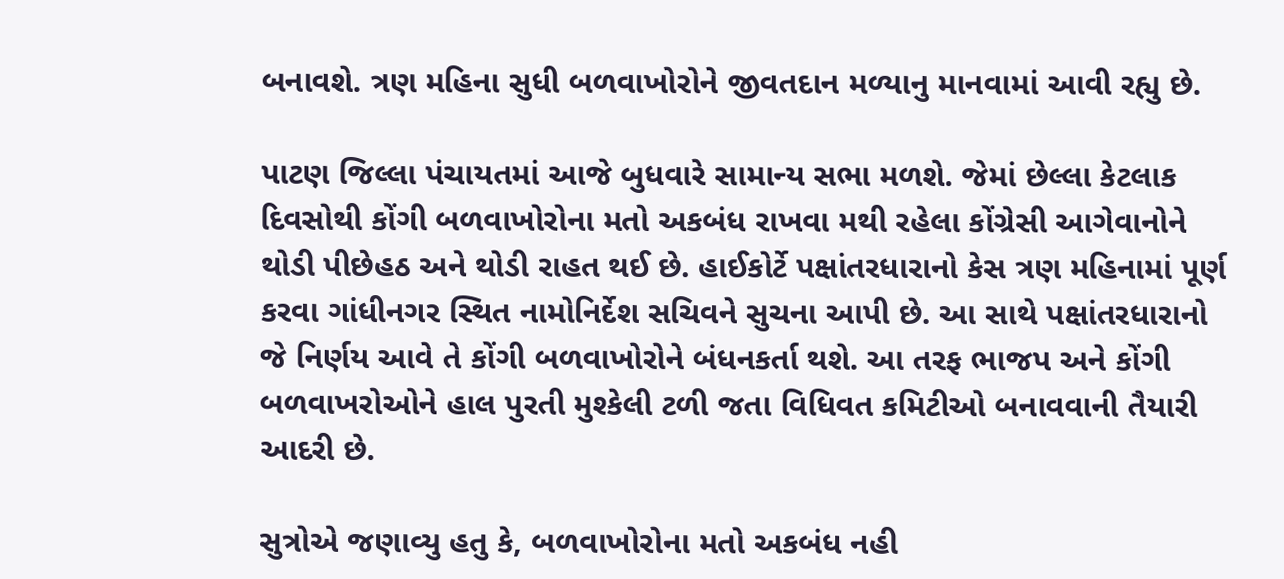બનાવશે. ત્રણ મહિના સુધી બળવાખોરોને જીવતદાન મળ્યાનુ માનવામાં આવી રહ્યુ છે.

પાટણ જિલ્લા પંચાયતમાં આજે બુધવારે સામાન્ય સભા મળશે. જેમાં છેલ્લા કેટલાક દિવસોથી કોંગી બળવાખોરોના મતો અકબંધ રાખવા મથી રહેલા કોંગ્રેસી આગેવાનોને થોડી પીછેહઠ અને થોડી રાહત થઈ છે. હાઈકોર્ટે પક્ષાંતરધારાનો કેસ ત્રણ મહિનામાં પૂર્ણ કરવા ગાંધીનગર સ્થિત નામોનિર્દેશ સચિવને સુચના આપી છે. આ સાથે પક્ષાંતરધારાનો જે નિર્ણય આવે તે કોંગી બળવાખોરોને બંધનકર્તા થશે. આ તરફ ભાજપ અને કોંગી બળવાખરોઓને હાલ પુરતી મુશ્કેલી ટળી જતા વિધિવત કમિટીઓ બનાવવાની તૈયારી આદરી છે.

સુત્રોએ જણાવ્યુ હતુ કે, બળવાખોરોના મતો અકબંધ નહી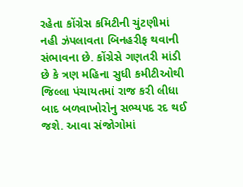રહેતા કોંગ્રેસ કમિટીની ચુંટણીમાં  નહી ઝંપલાવતા બિનહરીફ થવાની સંભાવના છે. કોંગ્રેસે ગણતરી માંડી છે કે ત્રણ મહિના સુધી કમીટીઓથી જિલ્લા પંચાયતમાં રાજ કરી લીધા બાદ બળવાખોરોનુ સભ્યપદ રદ થઈ જશે. આવા સંજોગોમાં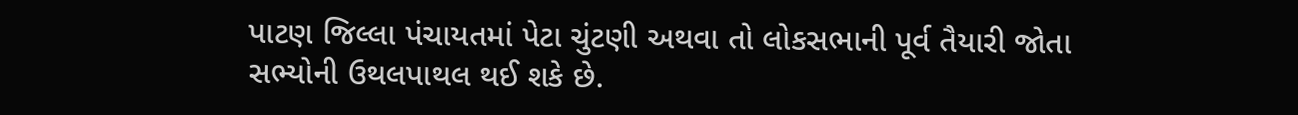પાટણ જિલ્લા પંચાયતમાં પેટા ચુંટણી અથવા તો લોકસભાની પૂર્વ તૈયારી જોતા સભ્યોની ઉથલપાથલ થઈ શકે છે.